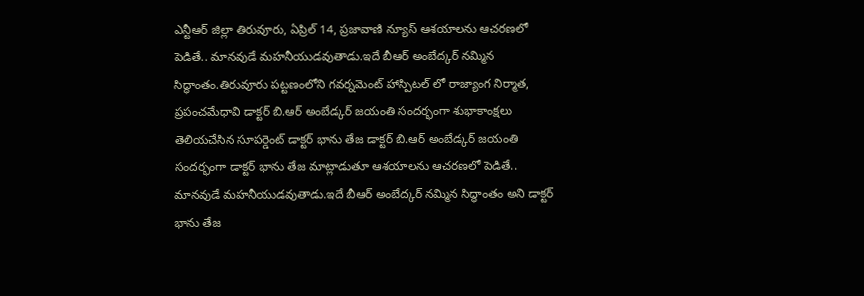ఎన్టీఆర్ జిల్లా తిరువూరు, ఏప్రిల్ 14, ప్రజావాణి న్యూస్ ఆశయాలను ఆచరణలో పెడితే.. మానవుడే మహనీయుడవుతాడు.ఇదే బీఆర్ అంబేద్కర్ నమ్మిన సిద్ధాంతం.తిరువూరు పట్టణంలోని గవర్నమెంట్ హాస్పిటల్ లో రాజ్యాంగ నిర్మాత, ప్రపంచమేధావి డాక్టర్ బి.ఆర్ అంబేడ్కర్ జయంతి సందర్భంగా శుభాకాంక్షలు తెలియచేసిన సూపర్డెంట్ డాక్టర్ భాను తేజ డాక్టర్ బి.ఆర్ అంబేడ్కర్ జయంతి సందర్భంగా డాక్టర్ భాను తేజ మాట్లాడుతూ ఆశయాలను ఆచరణలో పెడితే.. మానవుడే మహనీయుడవుతాడు.ఇదే బీఆర్ అంబేద్కర్ నమ్మిన సిద్ధాంతం అని డాక్టర్ భాను తేజ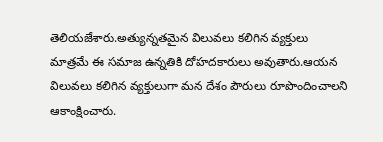తెలియజేశారు.అత్యున్నతమైన విలువలు కలిగిన వ్యక్తులు మాత్రమే ఈ సమాజ ఉన్నతికి దోహదకారులు అవుతారు.ఆయన విలువలు కలిగిన వ్యక్తులుగా మన దేశం పౌరులు రూపొందించాలని ఆకాంక్షించారు.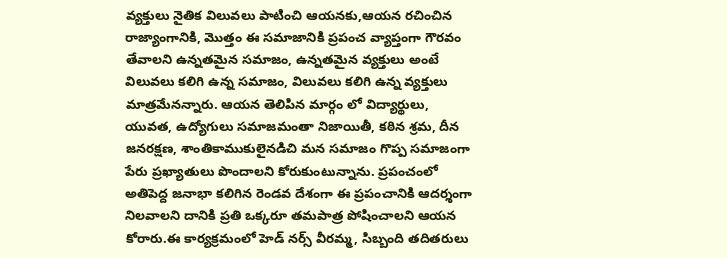వ్యక్తులు నైతిక విలువలు పాటించి ఆయనకు,ఆయన రచించిన రాజ్యాంగానికి, మొత్తం ఈ సమాజానికి ప్రపంచ వ్యాప్తంగా గౌరవం తేవాలని ఉన్నతమైన సమాజం, ఉన్నతమైన వ్యక్తులు అంటే విలువలు కలిగి ఉన్న సమాజం, విలువలు కలిగి ఉన్న వ్యక్తులు మాత్రమేనన్నారు. ఆయన తెలిపిన మార్గం లో విద్యార్థులు, యువత, ఉద్యోగులు సమాజమంతా నిజాయితీ, కఠిన శ్రమ, దీన జనరక్షణ, శాంతికాముకులైనడిచి మన సమాజం గొప్ప సమాజంగా పేరు ప్రఖ్యాతులు పొందాలని కోరుకుంటున్నాను. ప్రపంచంలో అతిపెద్ద జనాభా కలిగిన రెండవ దేశంగా ఈ ప్రపంచానికి ఆదర్శంగా నిలవాలని దానికి ప్రతి ఒక్కరూ తమపాత్ర పోషించాలని ఆయన కోరారు.ఈ కార్యక్రమంలో హెడ్ నర్స్ వీరమ్మ, సిబ్బంది తదితరులు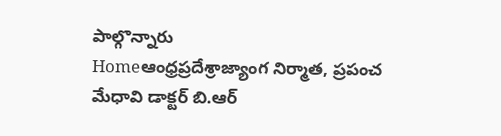పాల్గొన్నారు
Homeఆంధ్రప్రదేశ్రాజ్యాంగ నిర్మాత, ప్రపంచ మేధావి డాక్టర్ బి.ఆర్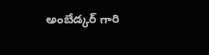అంబేడ్కర్ గారి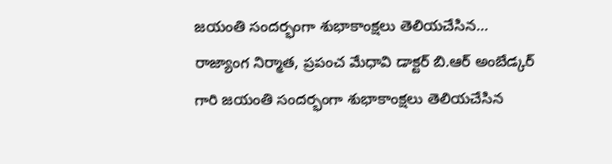జయంతి సందర్భంగా శుభాకాంక్షలు తెలియచేసిన...
రాజ్యాంగ నిర్మాత, ప్రపంచ మేధావి డాక్టర్ బి.ఆర్ అంబేడ్కర్ గారి జయంతి సందర్భంగా శుభాకాంక్షలు తెలియచేసిన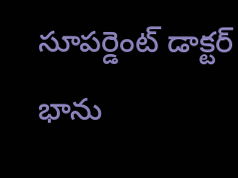సూపర్డెంట్ డాక్టర్ భాను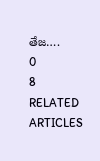తేజ….
0
8
RELATED ARTICLES